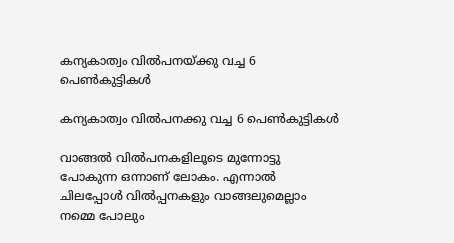കന്യകാത്വം വില്‍പനയ്ക്കു വച്ച 6 പെണ്‍കുട്ടികള്‍

കന്യകാത്വം വില്‍പനക്കു വച്ച 6 പെണ്‍കുട്ടികള്‍

വാങ്ങല്‍ വില്‍പനകളിലൂടെ മുന്നോട്ടു പോകുന്ന ഒന്നാണ് ലോകം. എന്നാല്‍ ചിലപ്പോള്‍ വില്‍പ്പനകളും വാങ്ങലുമെല്ലാം നമ്മെ പോലും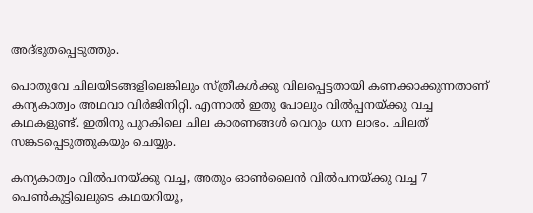അദ്ഭുതപ്പെടുത്തും.

പൊതുവേ ചിലയിടങ്ങളിലെങ്കിലും സ്ത്രീകള്‍ക്കു വിലപ്പെട്ടതായി കണക്കാക്കുന്നതാണ് കന്യകാത്വം അഥവാ വിര്‍ജിനിറ്റി. എന്നാല്‍ ഇതു പോലും വില്‍പ്പനയ്ക്കു വച്ച കഥകളുണ്ട്. ഇതിനു പുറകിലെ ചില കാരണങ്ങള്‍ വെറും ധന ലാഭം. ചിലത് സങ്കടപ്പെടുത്തുകയും ചെയ്യും.

കന്യകാത്വം വില്‍പനയ്ക്കു വച്ച, അതും ഓണ്‍ലൈന്‍ വില്‍പനയ്ക്കു വച്ച 7 പെണ്‍കുട്ടിഖലുടെ കഥയറിയൂ,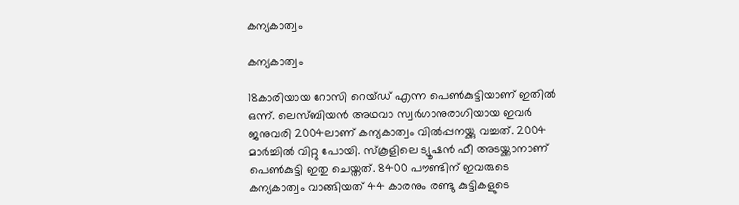കന്യകാത്വം

കന്യകാത്വം

18കാരിയായ റോസി റെയ്ഡ് എന്ന പെണ്‍കുട്ടിയാണ് ഇതില്‍ ഒന്ന്. ലെസ്ബിയന്‍ അഥവാ സ്വര്‍ഗാനുരാഗിയായ ഇവര്‍ ജനുവരി 2004ലാണ് കന്യകാത്വം വില്‍പ്പനയ്ക്കു വച്ചത്. 2004 മാര്‍ച്ചില്‍ വിറ്റു പോയി. സ്‌കൂളിലെ ട്യൂഷന്‍ ഫീ അടയ്ക്കാനാണ് പെണ്‍കുട്ടി ഇതു ചെയ്തത്. 8400 പൗണ്ടിന് ഇവരുടെ കന്യകാത്വം വാങ്ങിയത് 44 കാരനും രണ്ടു കുട്ടികളുടെ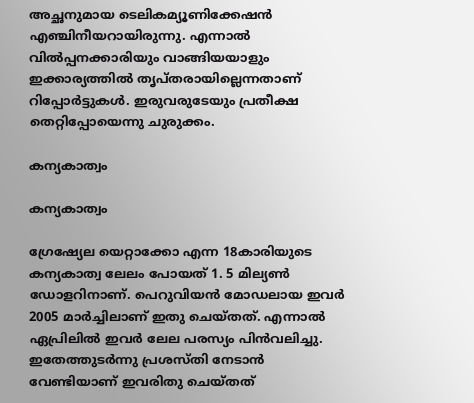അച്ഛനുമായ ടെലികമ്യൂണിക്കേഷന്‍ എഞ്ചിനീയറായിരുന്നു. എന്നാല്‍ വില്‍പ്പനക്കാരിയും വാങ്ങിയയാളും ഇക്കാര്യത്തില്‍ തൃപ്തരായില്ലെന്നതാണ് റിപ്പോര്‍ട്ടുകള്‍. ഇരുവരുടേയും പ്രതീക്ഷ തെറ്റിപ്പോയെന്നു ചുരുക്കം.

കന്യകാത്വം

കന്യകാത്വം

ഗ്രേഷ്യേല യെറ്റാക്കോ എന്ന 18കാരിയുടെ കന്യകാത്വ ലേലം പോയത് 1. 5 മില്യണ്‍ ഡോളറിനാണ്. പെറുവിയന്‍ മോഡലായ ഇവര്‍ 2005 മാര്‍ച്ചിലാണ് ഇതു ചെയ്തത്. എന്നാല്‍ ഏപ്രിലില്‍ ഇവര്‍ ലേല പരസ്യം പിന്‍വലിച്ചു. ഇതേത്തുടര്‍ന്നു പ്രശസ്തി നേടാന്‍ വേണ്ടിയാണ് ഇവരിതു ചെയ്തത്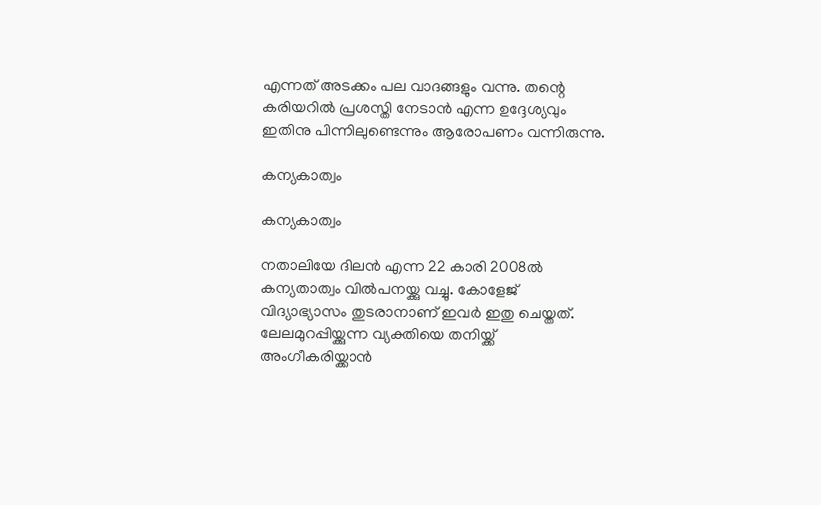എന്നത് അടക്കം പല വാദങ്ങളും വന്നു. തന്റെ കരിയറില്‍ പ്രശസ്തി നേടാന്‍ എന്ന ഉദ്ദേശ്യവും ഇതിനു പിന്നിലുണ്ടെന്നും ആരോപണം വന്നിരുന്നു.

കന്യകാത്വം

കന്യകാത്വം

നതാലിയേ ദിലന്‍ എന്ന 22 കാരി 2008ല്‍ കന്യതാത്വം വില്‍പനയ്ക്കു വച്ചു. കോളേജ് വിദ്യാഭ്യാസം തുടരാനാണ് ഇവര്‍ ഇതു ചെയ്തത്. ലേലമുറപ്പിയ്ക്കുന്ന വ്യക്തിയെ തനിയ്ക്ക് അംഗീകരിയ്ക്കാന്‍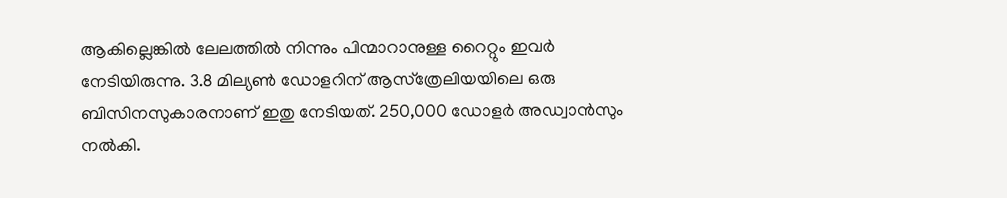ആകില്ലെങ്കില്‍ ലേലത്തില്‍ നിന്നും പിന്മാറാനുള്ള റൈറ്റും ഇവര്‍ നേടിയിരുന്നു. 3.8 മില്യണ്‍ ഡോളറിന് ആസ്‌ത്രേലിയയിലെ ഒരു ബിസിനസുകാരനാണ് ഇതു നേടിയത്. 250,000 ഡോളര്‍ അഡ്വാന്‍സും നല്‍കി.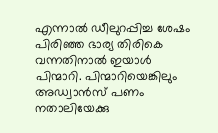എന്നാല്‍ ഡീലുറപ്പിച്ച ശേഷം പിരിഞ്ഞ ഭാര്യ തിരികെ വന്നതിനാല്‍ ഇയാള്‍ പിന്മാറി. പിന്മാറിയെങ്കിലും അഡ്വാന്‍സ് പണം നതാലിയേക്കു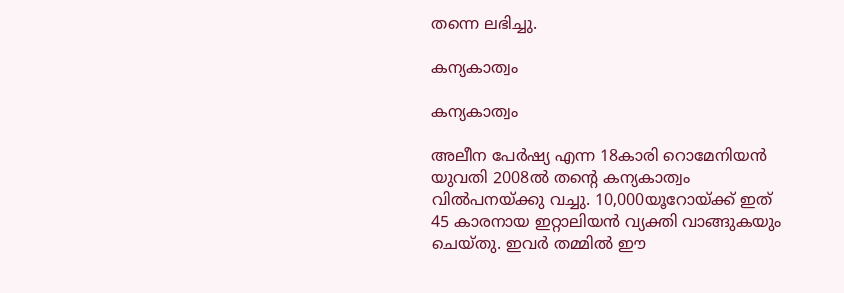തന്നെ ലഭിച്ചു.

കന്യകാത്വം

കന്യകാത്വം

അലീന പേര്‍ഷ്യ എന്ന 18കാരി റൊമേനിയന്‍ യുവതി 2008ല്‍ തന്റെ കന്യകാത്വം വില്‍പനയ്ക്കു വച്ചു. 10,000യൂറോയ്ക്ക് ഇത് 45 കാരനായ ഇറ്റാലിയന്‍ വ്യക്തി വാങ്ങുകയും ചെയ്തു. ഇവര്‍ തമ്മില്‍ ഈ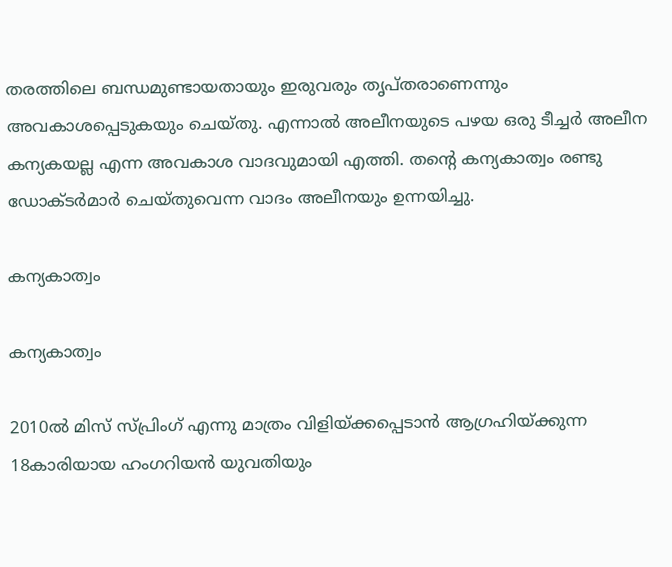തരത്തിലെ ബന്ധമുണ്ടായതായും ഇരുവരും തൃപ്തരാണെന്നും അവകാശപ്പെടുകയും ചെയ്തു. എന്നാല്‍ അലീനയുടെ പഴയ ഒരു ടീച്ചര്‍ അലീന കന്യകയല്ല എന്ന അവകാശ വാദവുമായി എത്തി. തന്റെ കന്യകാത്വം രണ്ടു ഡോക്ടര്‍മാര്‍ ചെയ്തുവെന്ന വാദം അലീനയും ഉന്നയിച്ചു.

കന്യകാത്വം

കന്യകാത്വം

2010ല്‍ മിസ് സ്പ്രിംഗ് എന്നു മാത്രം വിളിയ്ക്കപ്പെടാന്‍ ആഗ്രഹിയ്ക്കുന്ന 18കാരിയായ ഹംഗറിയന്‍ യുവതിയും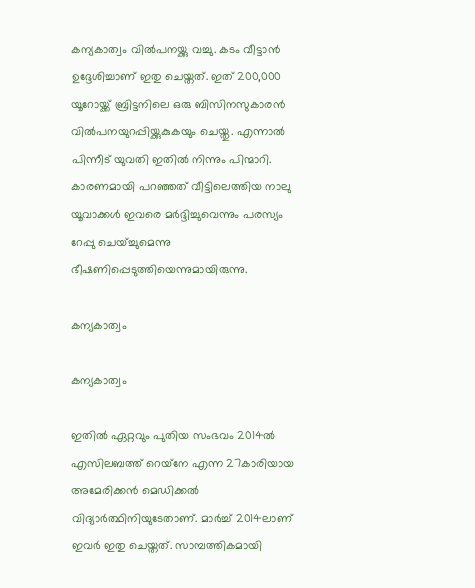കന്യകാത്വം വില്‍പനയ്ക്കു വച്ചു. കടം വീട്ടാന്‍ ഉദ്ദേശിച്ചാണ് ഇതു ചെയ്തത്. ഇത് 200,000 യൂറോയ്ക്ക് ബ്രിട്ടനിലെ ഒരു ബിസിനസുകാരന്‍ വില്‍പനയുറപ്പിയ്ക്കുകുകയും ചെയ്തു. എന്നാല്‍ പിന്നീട് യുവതി ഇതില്‍ നിന്നും പിന്മാറി. കാരണമായി പറഞ്ഞത് വീട്ടിലെത്തിയ നാലു യൂവാക്കള്‍ ഇവരെ മര്‍ദ്ദിച്ചുവെന്നും പരസ്യം റേപ്പു ചെയ്ച്ചുമെന്നു ഭീഷണിപ്പെടുത്തിയെന്നുമായിരുന്നു.

കന്യകാത്വം

കന്യകാത്വം

ഇതില്‍ ഏറ്റവും പുതിയ സംഭവം 2014ല്‍ എസിലബത്ത് റെയ്‌നേ എന്ന 27കാരിയായ അമേരിക്കന്‍ മെഡിക്കല്‍ വിദ്യാര്‍ത്ഥിനിയുടേതാണ്. മാര്‍ച്ച് 2014ലാണ് ഇവര്‍ ഇതു ചെയ്തത്. സാമ്പത്തികമായി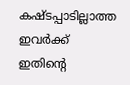കഷ്ടപ്പാടില്ലാത്ത ഇവര്‍ക്ക് ഇതിന്റെ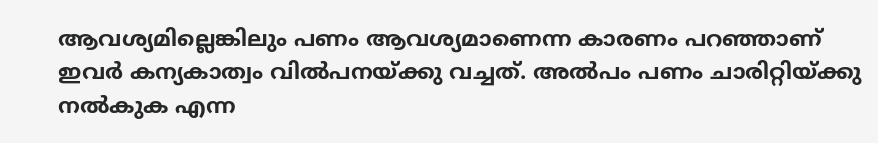ആവശ്യമില്ലെങ്കിലും പണം ആവശ്യമാണെന്ന കാരണം പറഞ്ഞാണ് ഇവര്‍ കന്യകാത്വം വില്‍പനയ്ക്കു വച്ചത്. അല്‍പം പണം ചാരിറ്റിയ്ക്കു നല്‍കുക എന്ന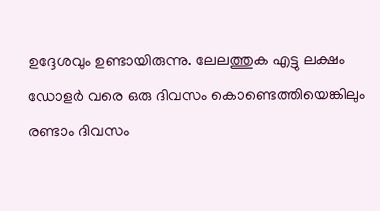ഉദ്ദേശവും ഉണ്ടായിരുന്നു. ലേലത്തുക എട്ടു ലക്ഷം ഡോളര്‍ വരെ ഒരു ദിവസം കൊണ്ടെത്തിയെങ്കിലും രണ്ടാം ദിവസം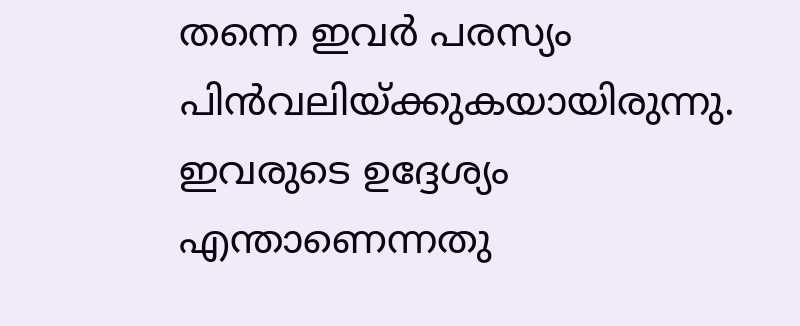തന്നെ ഇവര്‍ പരസ്യം പിന്‍വലിയ്ക്കുകയായിരുന്നു. ഇവരുടെ ഉദ്ദേശ്യം എന്താണെന്നതു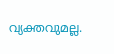വ്യക്തവുമല്ല.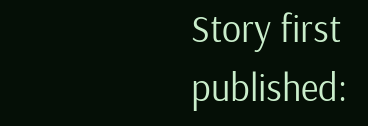Story first published: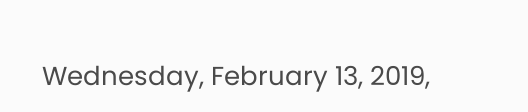Wednesday, February 13, 2019,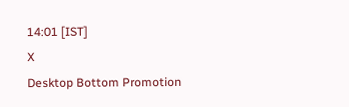14:01 [IST]
X
Desktop Bottom Promotion